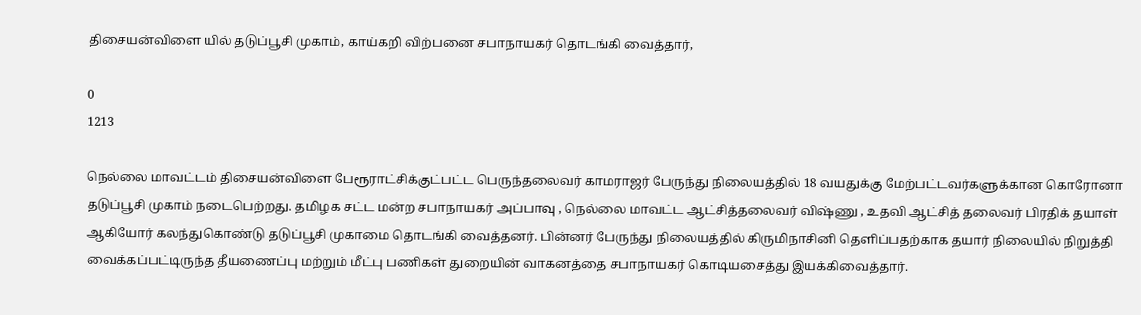திசையன்விளை யில் தடுப்பூசி முகாம், காய்கறி விற்பனை சபாநாயகர் தொடங்கி வைத்தார்,

0
1213

நெல்லை மாவட்டம் திசையன்விளை பேரூராட்சிக்குட்பட்ட பெருந்தலைவர் காமராஜர் பேருந்து நிலையத்தில் 18 வயதுக்கு மேற்பட்டவர்களுக்கான கொரோனா தடுப்பூசி முகாம் நடைபெற்றது. தமிழக சட்ட மன்ற சபாநாயகர் அப்பாவு , நெல்லை மாவட்ட ஆட்சித்தலைவர் விஷ்ணு , உதவி ஆட்சித் தலைவர் பிரதிக் தயாள் ஆகியோர் கலந்துகொண்டு தடுப்பூசி முகாமை தொடங்கி வைத்தனர். பின்னர் பேருந்து நிலையத்தில் கிருமிநாசினி தெளிப்பதற்காக தயார் நிலையில் நிறுத்தி வைக்கப்பட்டிருந்த தீயணைப்பு மற்றும் மீட்பு பணிகள் துறையின் வாகனத்தை சபாநாயகர் கொடியசைத்து இயக்கிவைத்தார்.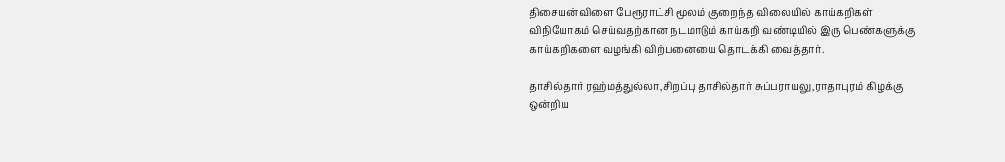திசையன்விளை பேரூராட்சி மூலம் குறைந்த விலையில் காய்கறிகள் விநியோகம் செய்வதற்கான நடமாடும் காய்கறி வண்டியில் இரு பெண்களுக்கு காய்கறிகளை வழங்கி விற்பனையை தொடக்கி வைத்தார்.

தாசில்தார் ரஹ்மத்துல்லா,சிறப்பு தாசில்தார் சுப்பராயலு,ராதாபுரம் கிழக்கு ஒன்றிய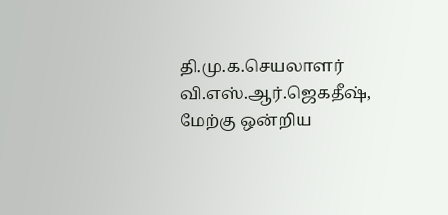தி.மு.க.செயலாளர் வி.எஸ்.ஆர்.ஜெகதீஷ், மேற்கு ஒன்றிய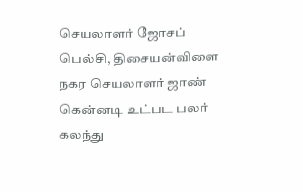செயலாளர் ஜோசப் பெல்சி, திசையன்விளை நகர செயலாளர் ஜாண் கென்னடி உட்பட பலர் கலந்து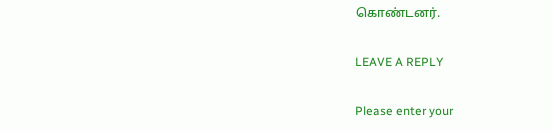கொண்டனர்.

LEAVE A REPLY

Please enter your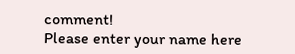comment!
Please enter your name here